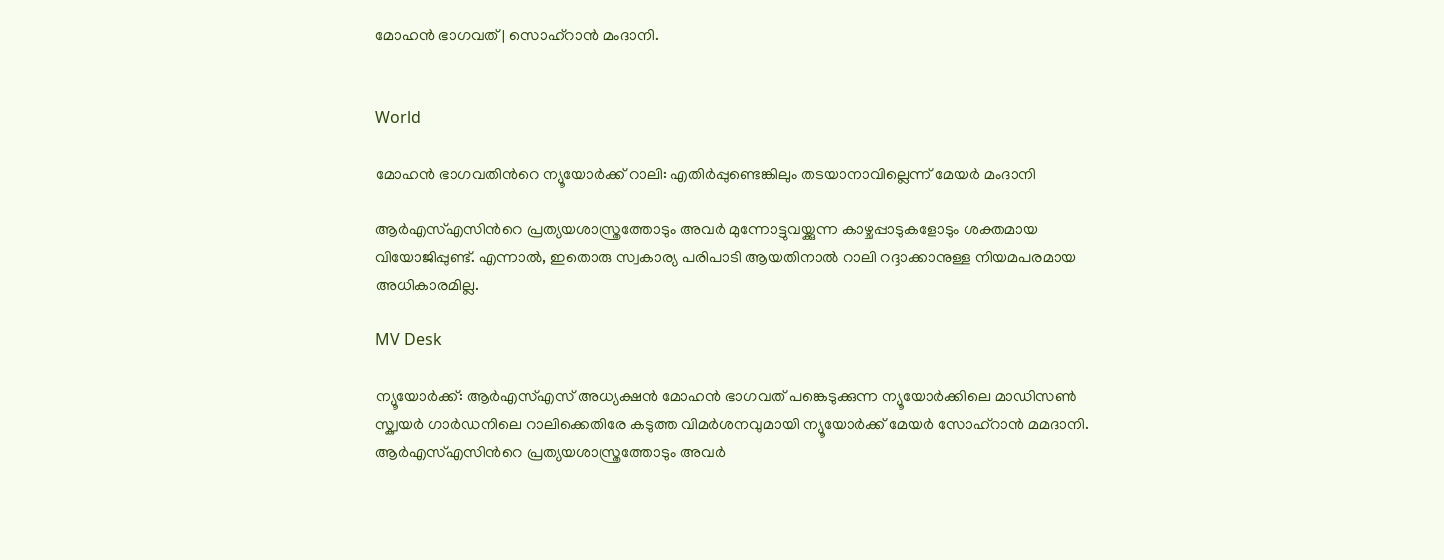മോഹൻ ഭാഗവത് | സൊഹ്റാൻ മംദാനി.


World

മോഹൻ ഭാഗവതിന്‍റെ ന്യൂയോർക്ക് റാലി: എതിർപ്പുണ്ടെങ്കിലും തടയാനാവില്ലെന്ന് മേയർ മംദാനി

ആർഎസ്എസിന്‍റെ പ്രത്യയശാസ്ത്രത്തോടും അവർ മുന്നോട്ടുവയ്ക്കുന്ന കാഴ്ചപ്പാടുകളോടും ശക്തമായ വിയോജിപ്പുണ്ട്. എന്നാൽ, ഇതൊരു സ്വകാര്യ പരിപാടി ആ‍യതിനാൽ റാലി റദ്ദാക്കാനുള്ള നിയമപരമായ അധികാരമില്ല.

MV Desk

ന്യൂയോർക്ക്: ആർഎസ്എസ് അധ്യക്ഷൻ മോഹൻ ഭാഗവത് പങ്കെടുക്കുന്ന ന്യൂയോർക്കിലെ മാഡിസൺ സ്ക്വയർ ഗാർഡനിലെ റാലിക്കെതിരേ കടുത്ത വിമർശനവുമായി ന്യൂയോർക്ക് മേയർ സോഹ്റാൻ മമദാനി. ആർഎസ്എസിന്‍റെ പ്രത്യയശാസ്ത്രത്തോടും അവർ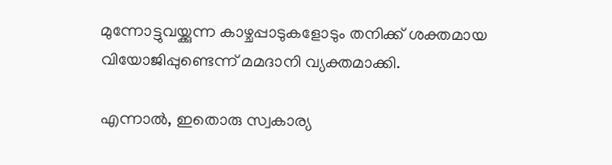മുന്നോട്ടുവയ്ക്കുന്ന കാഴ്ചപ്പാടുകളോടും തനിക്ക് ശക്തമായ വിയോജിപ്പുണ്ടെന്ന് മമദാനി വ്യക്തമാക്കി.

എന്നാൽ, ഇതൊരു സ്വകാര്യ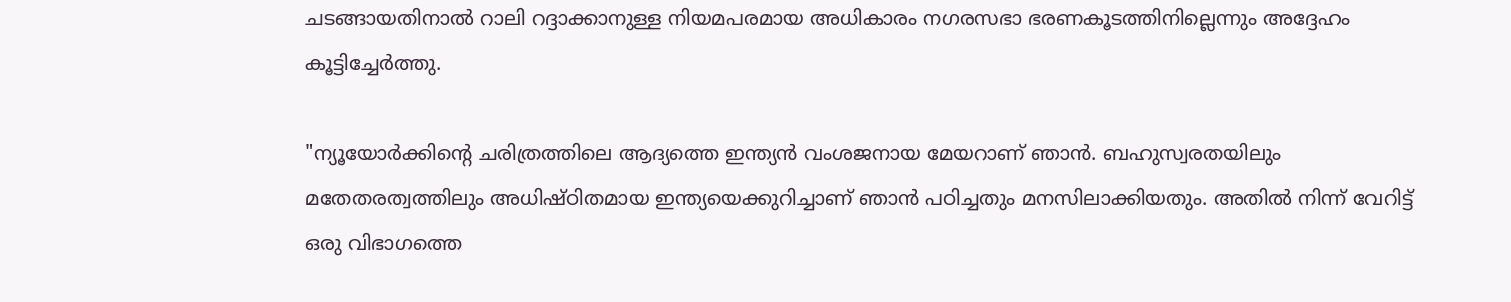ചടങ്ങായതിനാൽ റാലി റദ്ദാക്കാനുള്ള നിയമപരമായ അധികാരം നഗരസഭാ ഭരണകൂടത്തിനില്ലെന്നും അദ്ദേഹം കൂട്ടിച്ചേർത്തു.

"ന്യൂയോർക്കിന്‍റെ ചരിത്രത്തിലെ ആദ്യത്തെ ഇന്ത്യൻ വംശജനായ മേയറാണ് ഞാൻ. ബഹുസ്വരതയിലും മതേതരത്വത്തിലും അധിഷ്ഠിതമായ ഇന്ത്യയെക്കുറിച്ചാണ് ഞാൻ പഠിച്ചതും മനസിലാക്കിയതും. അതിൽ നിന്ന് വേറിട്ട് ഒരു വിഭാഗത്തെ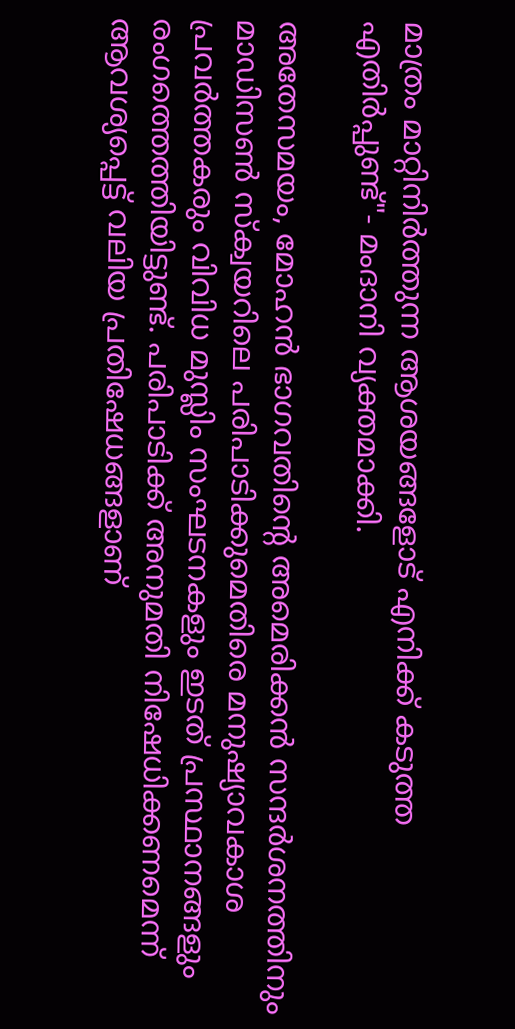മാത്രം മാറ്റിനിർത്തുന്ന ആശയങ്ങളോട് എനിക്ക് കടുത്ത എതിർപ്പുണ്ട്"- മംദാനി വ്യക്തമാക്കി.

അതേസമയം, മോഹൻ ഭാഗവതിന്‍റെ അമെരിക്കൻ സന്ദർശനത്തിനും മാഡിസൺ സ്ക്വയറിലെ പരിപാടിക്കുമെതിരെ മനുഷ്യാവകാശ പ്രവർത്തകരും വിവിധ മുസ്ലിം സംഘടനകളും ഇടത് പ്രസ്ഥാനങ്ങളും രംഗത്തെത്തിയിട്ടുണ്ട്. പരിപാടിക്ക് അനുമതി നിഷേധിക്കണമെന്ന് ആവശ്യപ്പെട്ട് വലിയ പ്രതിഷേധങ്ങളാണ്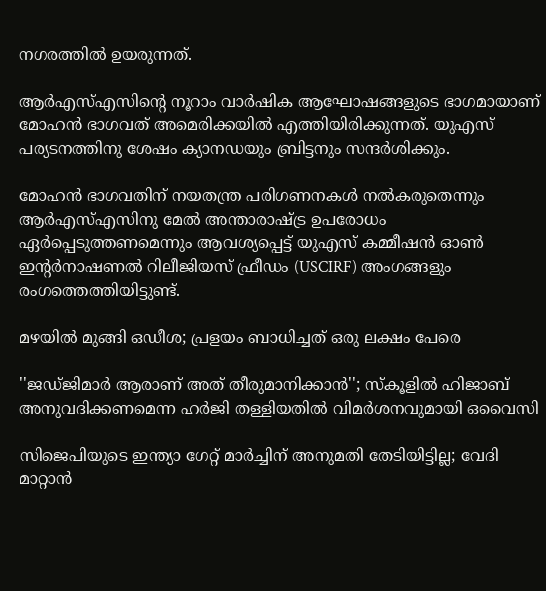നഗരത്തിൽ ഉയരുന്നത്.

ആർഎസ്എസിന്‍റെ നൂറാം വാർഷിക ആഘോഷങ്ങളുടെ ഭാഗമായാണ് മോഹൻ ഭാഗവത് അമെരിക്കയിൽ എത്തിയിരിക്കുന്നത്. യുഎസ് പര്യടനത്തിനു ശേഷം ക്യാനഡയും ബ്രിട്ടനും സന്ദർശിക്കും.

മോഹൻ ഭാഗവതിന് നയതന്ത്ര പരിഗണനകൾ നൽകരുതെന്നും ആർഎസ്എസിനു മേൽ അന്താരാഷ്ട്ര ഉപരോധം ഏർപ്പെടുത്തണമെന്നും ആവശ്യപ്പെട്ട് യുഎസ് കമ്മീഷൻ ഓൺ ഇന്‍റർനാഷണൽ റിലീജിയസ് ഫ്രീഡം (USCIRF) അംഗങ്ങളും രംഗത്തെത്തിയിട്ടുണ്ട്.

മഴയിൽ മുങ്ങി ഒഡീശ; പ്രളയം ബാധിച്ചത് ഒരു ലക്ഷം പേരെ

''ജഡ്ജിമാർ ആരാണ് അത് തീരുമാനിക്കാൻ''; സ്കൂളിൽ ഹിജാബ് അനുവദിക്കണമെന്ന ഹർജി തള്ളിയതിൽ വിമർശനവുമായി ഒവൈസി

സിജെപിയുടെ ഇന്ത്യാ ഗേറ്റ് മാർച്ചിന് അനുമതി തേടിയിട്ടില്ല; വേദി മാറ്റാൻ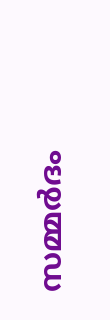സമ്മർദം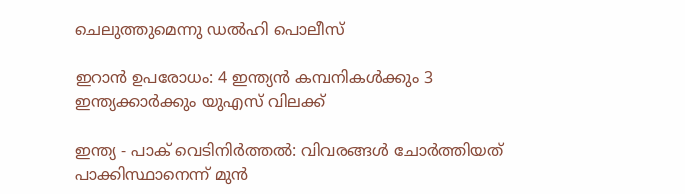ചെലുത്തുമെന്നു ഡൽഹി പൊലീസ്

ഇറാൻ ഉപരോധം: 4 ഇന്ത്യൻ കമ്പനികൾക്കും 3 ഇന്ത്യക്കാർക്കും യുഎസ് വിലക്ക്

ഇന്ത്യ - പാക് വെടിനിർത്തൽ: വിവരങ്ങൾ ചോർത്തിയത് പാക്കിസ്ഥാനെന്ന് മുൻ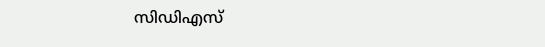സിഡിഎസ്